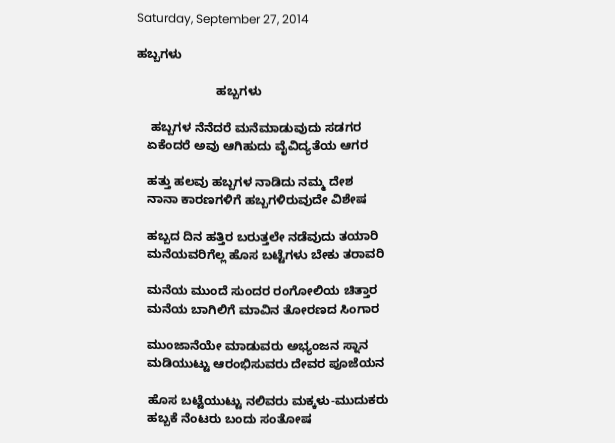Saturday, September 27, 2014

ಹಬ್ಬಗಳು

                       ಹಬ್ಬಗಳು

    ಹಬ್ಬಗಳ ನೆನೆದರೆ ಮನೆಮಾಡುವುದು ಸಡಗರ
   ಏಕೆಂದರೆ ಅವು ಆಗಿಹುದು ವೈವಿದ್ಯತೆಯ ಆಗರ

   ಹತ್ತು ಹಲವು ಹಬ್ಬಗಳ ನಾಡಿದು ನಮ್ಮ ದೇಶ
   ನಾನಾ ಕಾರಣಗಳಿಗೆ ಹಬ್ಬಗಳಿರುವುದೇ ವಿಶೇಷ

   ಹಬ್ಬದ ದಿನ ಹತ್ತಿರ ಬರುತ್ತಲೇ ನಡೆವುದು ತಯಾರಿ
   ಮನೆಯವರಿಗೆಲ್ಲ ಹೊಸ ಬಟ್ಟೆಗಳು ಬೇಕು ತರಾವರಿ

   ಮನೆಯ ಮುಂದೆ ಸುಂದರ ರಂಗೋಲಿಯ ಚಿತ್ತಾರ
   ಮನೆಯ ಬಾಗಿಲಿಗೆ ಮಾವಿನ ತೋರಣದ ಸಿಂಗಾರ

   ಮುಂಜಾನೆಯೇ ಮಾಡುವರು ಅಭ್ಯಂಜನ ಸ್ನಾನ
   ಮಡಿಯುಟ್ಟು ಆರಂಭಿಸುವರು ದೇವರ ಪೂಜೆಯನ

   ಹೊಸ ಬಟ್ಟೆಯುಟ್ಟು ನಲಿವರು ಮಕ್ಕಳು-ಮುದುಕರು
   ಹಬ್ಬಕೆ ನೆಂಟರು ಬಂದು ಸಂತೋಷ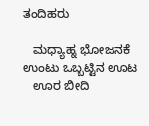ತಂದಿಹರು

   ಮಧ್ಯಾಹ್ನ ಭೋಜನಕೆ ಉಂಟು ಒಬ್ಬಟ್ಟಿನ ಊಟ
   ಊರ ಬೀದಿ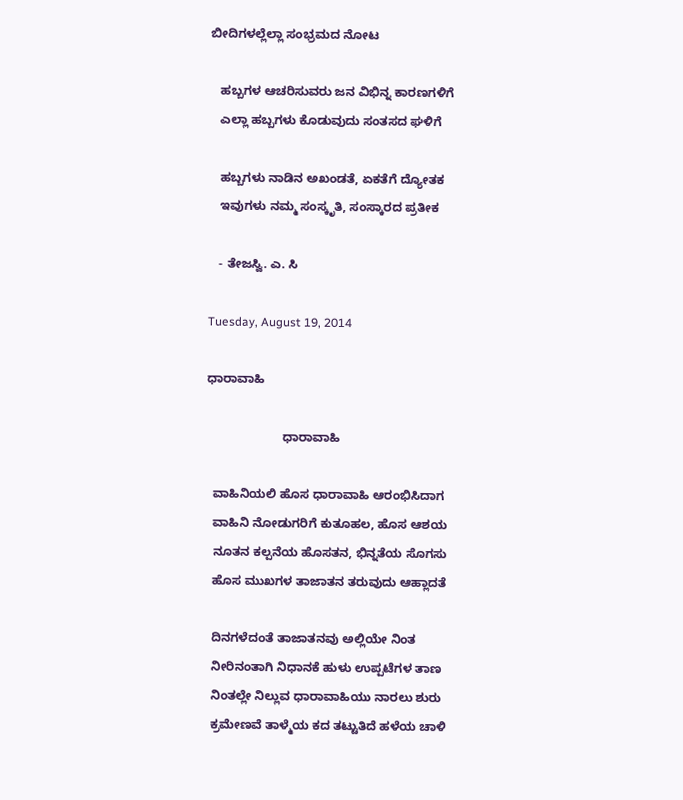ಬೀದಿಗಳಲ್ಲೆಲ್ಲಾ ಸಂಭ್ರಮದ ನೋಟ

   ಹಬ್ಬಗಳ ಆಚರಿಸುವರು ಜನ ವಿಭಿನ್ನ ಕಾರಣಗಳಿಗೆ
   ಎಲ್ಲಾ ಹಬ್ಬಗಳು ಕೊಡುವುದು ಸಂತಸದ ಘಳಿಗೆ

   ಹಬ್ಬಗಳು ನಾಡಿನ ಅಖಂಡತೆ, ಏಕತೆಗೆ ದ್ಯೋತಕ
   ಇವುಗಳು ನಮ್ಮ ಸಂಸ್ಕೃತಿ, ಸಂಸ್ಕಾರದ ಪ್ರತೀಕ

   - ತೇಜಸ್ವಿ. ಎ. ಸಿ

Tuesday, August 19, 2014

ಧಾರಾವಾಹಿ

                      ಧಾರಾವಾಹಿ

  ವಾಹಿನಿಯಲಿ ಹೊಸ ಧಾರಾವಾಹಿ ಆರಂಭಿಸಿದಾಗ
  ವಾಹಿನಿ ನೋಡುಗರಿಗೆ ಕುತೂಹಲ, ಹೊಸ ಆಶಯ
  ನೂತನ ಕಲ್ಪನೆಯ ಹೊಸತನ, ಭಿನ್ನತೆಯ ಸೊಗಸು
  ಹೊಸ ಮುಖಗಳ ತಾಜಾತನ ತರುವುದು ಆಹ್ಲಾದತೆ

  ದಿನಗಳೆದಂತೆ ತಾಜಾತನವು ಅಲ್ಲಿಯೇ ನಿಂತ
  ನೀರಿನಂತಾಗಿ ನಿಧಾನಕೆ ಹುಳು ಉಪ್ಪಟೆಗಳ ತಾಣ
  ನಿಂತಲ್ಲೇ ನಿಲ್ಲುವ ಧಾರಾವಾಹಿಯು ನಾರಲು ಶುರು
  ಕ್ರಮೇಣವೆ ತಾಳ್ಮೆಯ ಕದ ತಟ್ಟುತಿದೆ ಹಳೆಯ ಚಾಳಿ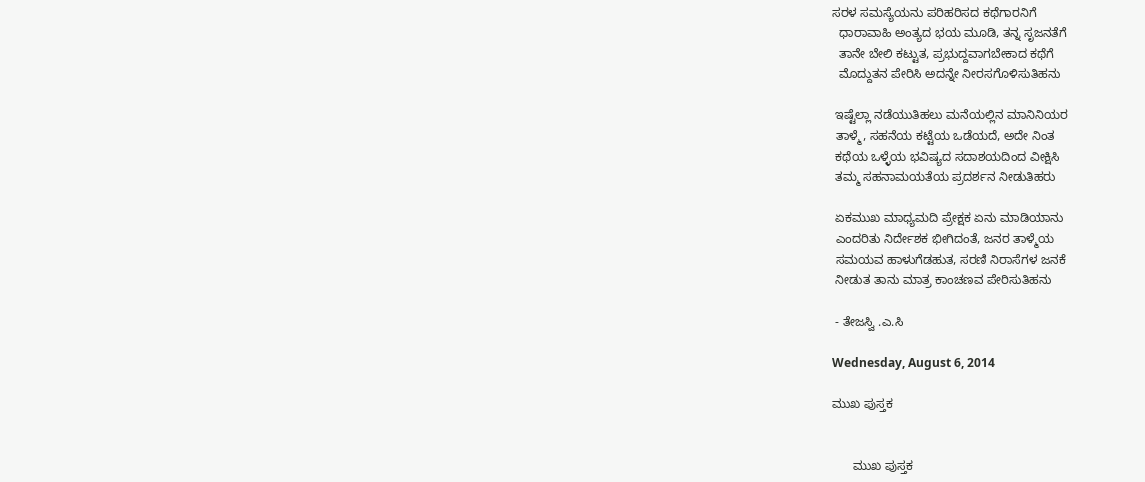ಸರಳ ಸಮಸ್ಯೆಯನು ಪರಿಹರಿಸದ ಕಥೆಗಾರನಿಗೆ
  ಧಾರಾವಾಹಿ ಅಂತ್ಯದ ಭಯ ಮೂಡಿ, ತನ್ನ ಸೃಜನತೆಗೆ
  ತಾನೇ ಬೇಲಿ ಕಟ್ಟುತ, ಪ್ರಭುದ್ದವಾಗಬೇಕಾದ ಕಥೆಗೆ
  ಮೊದ್ದುತನ ಪೇರಿಸಿ ಅದನ್ನೇ ನೀರಸಗೊಳಿಸುತಿಹನು

 ಇಷ್ಟೆಲ್ಲಾ ನಡೆಯುತಿಹಲು ಮನೆಯಲ್ಲಿನ ಮಾನಿನಿಯರ
 ತಾಳ್ಮೆ, ಸಹನೆಯ ಕಟ್ಟೆಯ ಒಡೆಯದೆ, ಅದೇ ನಿಂತ
 ಕಥೆಯ ಒಳ್ಳೆಯ ಭವಿಷ್ಯದ ಸದಾಶಯದಿಂದ ವೀಕ್ಷಿಸಿ
 ತಮ್ಮ ಸಹನಾಮಯತೆಯ ಪ್ರದರ್ಶನ ನೀಡುತಿಹರು

 ಏಕಮುಖ ಮಾಧ್ಯಮದಿ ಪ್ರೇಕ್ಷಕ ಏನು ಮಾಡಿಯಾನು
 ಎಂದರಿತು ನಿರ್ದೇಶಕ ಭೀಗಿದಂತೆ, ಜನರ ತಾಳ್ಮೆಯ
 ಸಮಯವ ಹಾಳುಗೆಡಹುತ, ಸರಣಿ ನಿರಾಸೆಗಳ ಜನಕೆ
 ನೀಡುತ ತಾನು ಮಾತ್ರ ಕಾಂಚಣವ ಪೇರಿಸುತಿಹನು

 - ತೇಜಸ್ವಿ .ಎ.ಸಿ

Wednesday, August 6, 2014

ಮುಖ ಪುಸ್ತಕ


      ಮುಖ ಪುಸ್ತಕ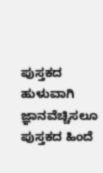ಪುಸ್ತಕದ ಹುಳುವಾಗಿ ಜ್ಞಾನವೆಚ್ಚಿಸಲೂ
ಪುಸ್ತಕದ ಹಿಂದೆ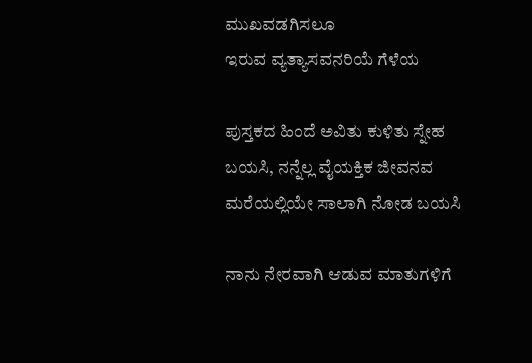ಮುಖವಡಗಿಸಲೂ
ಇರುವ ವ್ಯತ್ಯಾಸವನರಿಯೆ ಗೆಳೆಯ

ಪುಸ್ತಕದ ಹಿಂದೆ ಅವಿತು ಕುಳಿತು ಸ್ನೇಹ
ಬಯಸಿ, ನನ್ನೆಲ್ಲ ವೈಯಕ್ತಿಕ ಜೀವನವ
ಮರೆಯಲ್ಲಿಯೇ ಸಾಲಾಗಿ ನೋಡ ಬಯಸಿ

ನಾನು ನೇರವಾಗಿ ಆಡುವ ಮಾತುಗಳಿಗೆ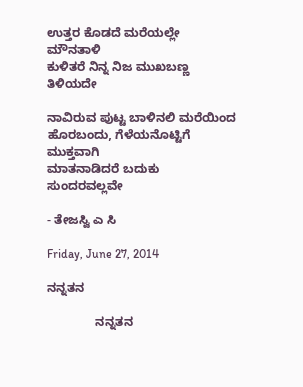ಉತ್ತರ ಕೊಡದೆ ಮರೆಯಲ್ಲೇ ಮೌನತಾಳಿ
ಕುಳಿತರೆ ನಿನ್ನ ನಿಜ ಮುಖಬಣ್ಣ ತಿಳಿಯದೇ

ನಾವಿರುವ ಪುಟ್ಟ ಬಾಳಿನಲಿ ಮರೆಯಿಂದ
ಹೊರಬಂದು, ಗೆಳೆಯನೊಟ್ಟಿಗೆ ಮುಕ್ತವಾಗಿ
ಮಾತನಾಡಿದರೆ ಬದುಕು ಸುಂದರವಲ್ಲವೇ

- ತೇಜಸ್ವಿ ಎ ಸಿ

Friday, June 27, 2014

ನನ್ನತನ

              ನನ್ನತನ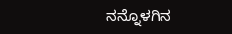ನನ್ನೊಳಗಿನ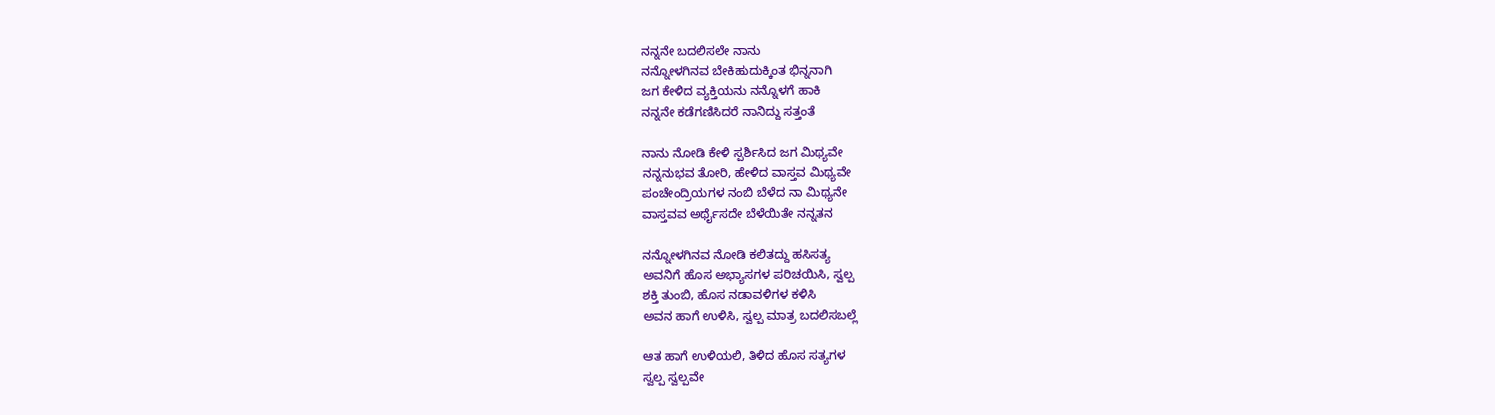ನನ್ನನೇ ಬದಲಿಸಲೇ ನಾನು
ನನ್ನೋಳಗಿನವ ಬೇಕಿಹುದುಕ್ಕಿಂತ ಭಿನ್ನನಾಗಿ
ಜಗ ಕೇಳಿದ ವ್ಯಕ್ತಿಯನು ನನ್ನೊಳಗೆ ಹಾಕಿ
ನನ್ನನೇ ಕಡೆಗಣಿಸಿದರೆ ನಾನಿದ್ದು ಸತ್ತಂತೆ

ನಾನು ನೋಡಿ ಕೇಳಿ ಸ್ಪರ್ಶಿಸಿದ ಜಗ ಮಿಥ್ಯವೇ
ನನ್ನನುಭವ ತೋರಿ, ಹೇಳಿದ ವಾಸ್ತವ ಮಿಥ್ಯವೇ
ಪಂಚೇಂದ್ರಿಯಗಳ ನಂಬಿ ಬೆಳೆದ ನಾ ಮಿಥ್ಯನೇ
ವಾಸ್ತವವ ಅರ್ಥೈಸದೇ ಬೆಳೆಯಿತೇ ನನ್ನತನ

ನನ್ನೋಳಗಿನವ ನೋಡಿ ಕಲಿತದ್ದು ಹಸಿಸತ್ಯ
ಅವನಿಗೆ ಹೊಸ ಅಭ್ಯಾಸಗಳ ಪರಿಚಯಿಸಿ, ಸ್ವಲ್ಪ
ಶಕ್ತಿ ತುಂಬಿ, ಹೊಸ ನಡಾವಳಿಗಳ ಕಳಿಸಿ
ಅವನ ಹಾಗೆ ಉಳಿಸಿ, ಸ್ವಲ್ಪ ಮಾತ್ರ ಬದಲಿಸಬಲ್ಲೆ

ಆತ ಹಾಗೆ ಉಳಿಯಲಿ, ತಿಳಿದ ಹೊಸ ಸತ್ಯಗಳ
ಸ್ವಲ್ಪ ಸ್ವಲ್ಪವೇ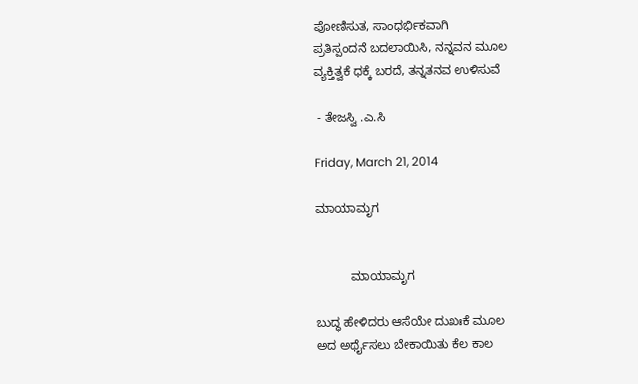ಪೋಣಿಸುತ, ಸಾಂಧರ್ಭಿಕವಾಗಿ
ಪ್ರತಿಸ್ಪಂದನೆ ಬದಲಾಯಿಸಿ, ನನ್ನವನ ಮೂಲ
ವ್ಯಕ್ತಿತ್ವಕೆ ಧಕ್ಕೆ ಬರದೆ, ತನ್ನತನವ ಉಳಿಸುವೆ

 - ತೇಜಸ್ವಿ .ಎ.ಸಿ

Friday, March 21, 2014

ಮಾಯಾಮೃಗ


          ಮಾಯಾಮೃಗ

ಬುದ್ಧ ಹೇಳಿದರು ಆಸೆಯೇ ದುಖಃಕೆ ಮೂಲ
ಅದ ಅರ್ಥೈಸಲು ಬೇಕಾಯಿತು ಕೆಲ ಕಾಲ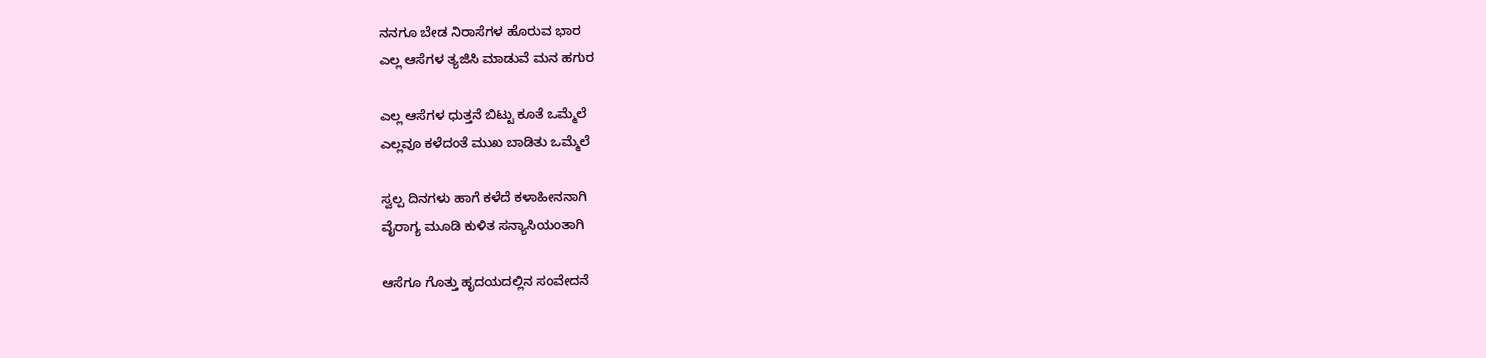ನನಗೂ ಬೇಡ ನಿರಾಸೆಗಳ ಹೊರುವ ಭಾರ
ಎಲ್ಲ ಆಸೆಗಳ ತ್ಯಜಿಸಿ ಮಾಡುವೆ ಮನ ಹಗುರ

ಎಲ್ಲ ಆಸೆಗಳ ಧುತ್ತನೆ ಬಿಟ್ಟು ಕೂತೆ ಒಮ್ಮೆಲೆ
ಎಲ್ಲವೂ ಕಳೆದಂತೆ ಮುಖ ಬಾಡಿತು ಒಮ್ಮೆಲೆ

ಸ್ವಲ್ಪ ದಿನಗಳು ಹಾಗೆ ಕಳೆದೆ ಕಳಾಹೀನನಾಗಿ
ವೈರಾಗ್ಯ ಮೂಡಿ ಕುಳಿತ ಸನ್ಯಾಸಿಯಂತಾಗಿ

ಆಸೆಗೂ ಗೊತ್ತು ಹೃದಯದಲ್ಲಿನ ಸಂವೇದನೆ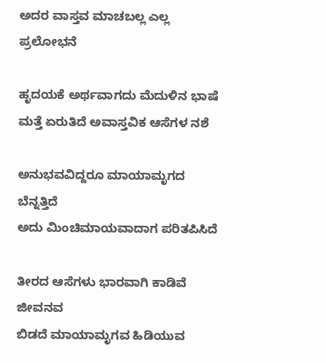ಅದರ ವಾಸ್ತವ ಮಾಚಬಲ್ಲ ಎಲ್ಲ ಪ್ರಲೋಭನೆ

ಹೃದಯಕೆ ಅರ್ಥವಾಗದು ಮೆದುಳಿನ ಭಾಷೆ
ಮತ್ತೆ ಏರುತಿದೆ ಅವಾಸ್ತವಿಕ ಆಸೆಗಳ ನಶೆ

ಅನುಭವವಿದ್ದರೂ ಮಾಯಾಮೃಗದ ಬೆನ್ನತ್ತಿದೆ
ಅದು ಮಿಂಚಿಮಾಯವಾದಾಗ ಪರಿತಪಿಸಿದೆ

ತೀರದ ಆಸೆಗಳು ಭಾರವಾಗಿ ಕಾಡಿವೆ ಜೀವನವ
ಬಿಡದೆ ಮಾಯಾಮೃಗವ ಹಿಡಿಯುವ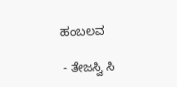ಹಂಬಲವ

 - ತೇಜಸ್ವಿ ಸಿ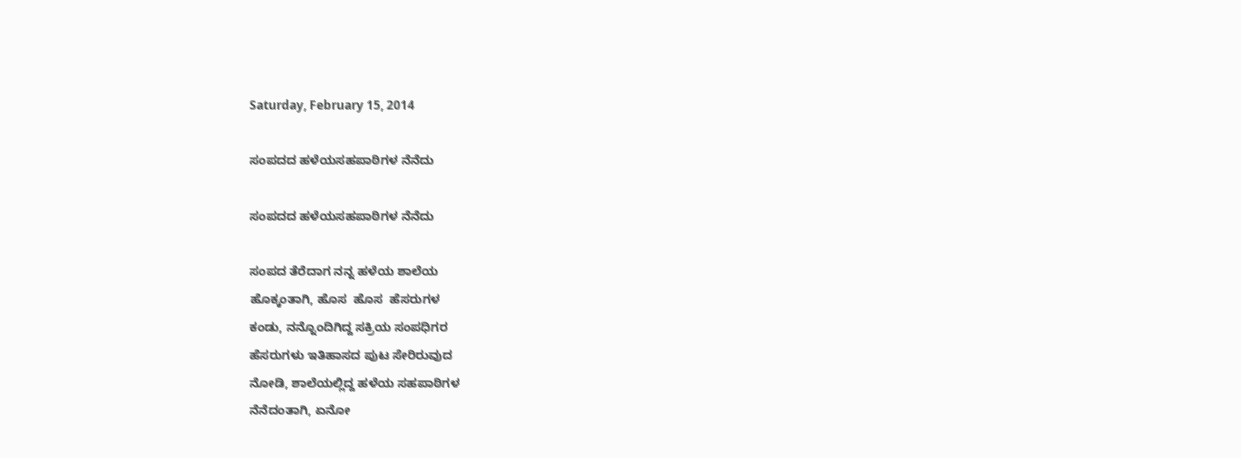Saturday, February 15, 2014

ಸಂಪದದ ಹಳೆಯಸಹಪಾಠಿಗಳ ನೆನೆದು

ಸಂಪದದ ಹಳೆಯಸಹಪಾಠಿಗಳ ನೆನೆದು

ಸಂಪದ ತೆರೆದಾಗ ನನ್ನ ಹಳೆಯ ಶಾಲೆಯ
ಹೊಕ್ಕಂತಾಗಿ, ಹೊಸ  ಹೊಸ  ಹೆಸರುಗಳ
ಕಂಡು, ನನ್ನೊಂದಿಗಿದ್ದ ಸಕ್ರಿಯ ಸಂಪಧಿಗರ
ಹೆಸರುಗಳು ಇತಿಹಾಸದ ಪುಟ ಸೇರಿರುವುದ
ನೋಡಿ, ಶಾಲೆಯಲ್ಲಿದ್ದ ಹಳೆಯ ಸಹಪಾಠಿಗಳ
ನೆನೆದಂತಾಗಿ, ಏನೋ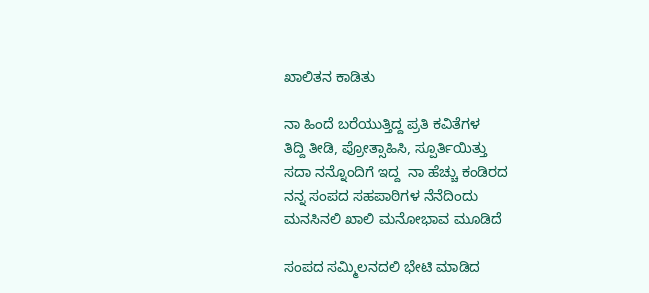ಖಾಲಿತನ ಕಾಡಿತು

ನಾ ಹಿಂದೆ ಬರೆಯುತ್ತಿದ್ದ ಪ್ರತಿ ಕವಿತೆಗಳ
ತಿದ್ದಿ ತೀಡಿ, ಪ್ರೋತ್ಸಾಹಿಸಿ, ಸ್ಪೂರ್ತಿಯಿತ್ತು
ಸದಾ ನನ್ನೊಂದಿಗೆ ಇದ್ದ  ನಾ ಹೆಚ್ಚು ಕಂಡಿರದ
ನನ್ನ ಸಂಪದ ಸಹಪಾಠಿಗಳ ನೆನೆದಿಂದು
ಮನಸಿನಲಿ ಖಾಲಿ ಮನೋಭಾವ ಮೂಡಿದೆ

ಸಂಪದ ಸಮ್ಮಿಲನದಲಿ ಭೇಟಿ ಮಾಡಿದ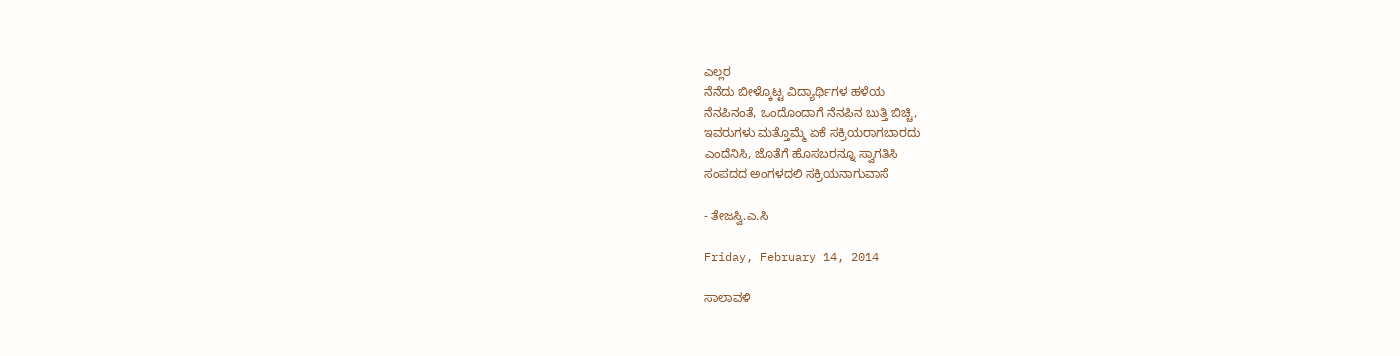ಎಲ್ಲರ
ನೆನೆದು ಬೀಳ್ಕೊಟ್ಟ ವಿದ್ಯಾರ್ಥಿಗಳ ಹಳೆಯ
ನೆನಪಿನಂತೆ, ಒಂದೊಂದಾಗೆ ನೆನಪಿನ ಬುತ್ತಿ ಬಿಚ್ಚಿ,
ಇವರುಗಳು ಮತ್ತೊಮ್ಮೆ ಏಕೆ ಸಕ್ರಿಯರಾಗಬಾರದು
ಎಂದೆನಿಸಿ, ಜೊತೆಗೆ ಹೊಸಬರನ್ನೂ ಸ್ವಾಗತಿಸಿ
ಸಂಪದದ ಅಂಗಳದಲಿ ಸಕ್ರಿಯನಾಗುವಾಸೆ

- ತೇಜಸ್ವಿ.ಎ.ಸಿ

Friday, February 14, 2014

ಸಾಲಾವಳಿ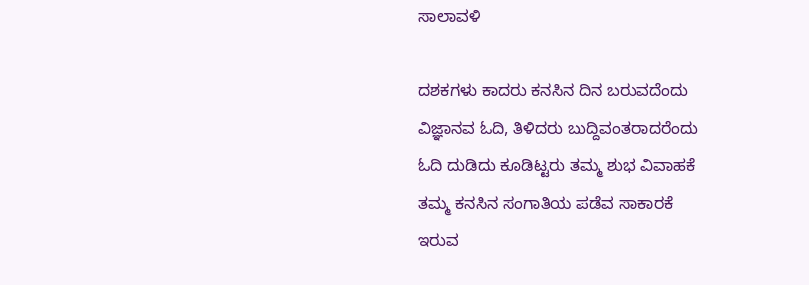ಸಾಲಾವಳಿ

ದಶಕಗಳು ಕಾದರು ಕನಸಿನ ದಿನ ಬರುವದೆಂದು
ವಿಜ್ಞಾನವ ಓದಿ, ತಿಳಿದರು ಬುದ್ದಿವಂತರಾದರೆಂದು
ಓದಿ ದುಡಿದು ಕೂಡಿಟ್ಟರು ತಮ್ಮ ಶುಭ ವಿವಾಹಕೆ
ತಮ್ಮ ಕನಸಿನ ಸಂಗಾತಿಯ ಪಡೆವ ಸಾಕಾರಕೆ
ಇರುವ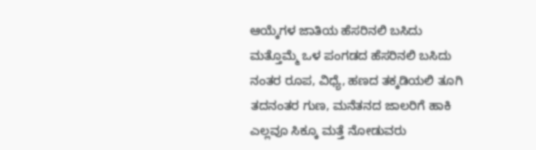ಆಯ್ಕೆಗಳ ಜಾತಿಯ ಹೆಸರಿನಲಿ ಬಸಿದು
ಮತ್ತೊಮ್ಮೆ ಒಳ ಪಂಗಡದ ಹೆಸರಿನಲಿ ಬಸಿದು
ನಂತರ ರೂಪ, ವಿಧ್ಯೆ, ಹಣದ ತಕ್ಕಡಿಯಲಿ ತೂಗಿ
ತದನಂತರ ಗುಣ, ಮನೆತನದ ಜಾಲರಿಗೆ ಹಾಕಿ
ಎಲ್ಲವೂ ಸಿಕ್ಕೂ ಮತ್ತೆ ನೋಡುವರು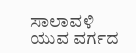ಸಾಲಾವಳಿ
ಯುವ ವರ್ಗದ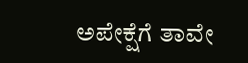ಅಪೇಕ್ಷೆಗೆ ತಾವೇ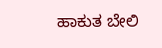ಹಾಕುತ ಬೇಲಿ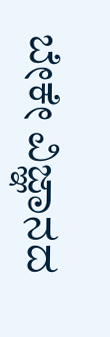ಬೇಕೇ ವಿಜ್ಞಾನದ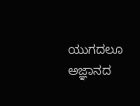ಯುಗದಲೂ ಅಜ್ಞಾನದ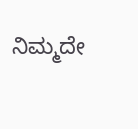ನಿಮ್ಮದೇ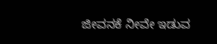ಜೀವನಕೆ ನೀವೇ ಇಡುವ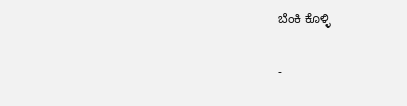ಬೆಂಕಿ ಕೊಳ್ಳಿ

-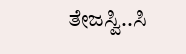ತೇಜಸ್ವಿ..ಸಿ